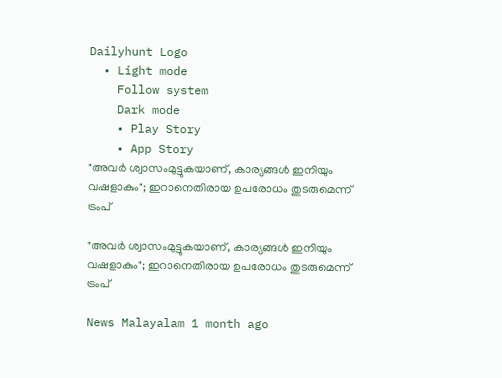Dailyhunt Logo
  • Light mode
    Follow system
    Dark mode
    • Play Story
    • App Story
"അവര്‍ ശ്വാസംമുട്ടുകയാണ്, കാര്യങ്ങള്‍ ഇനിയും വഷളാകും"; ഇറാനെതിരായ ഉപരോധം തുടരുമെന്ന് ട്രംപ്

"അവര്‍ ശ്വാസംമുട്ടുകയാണ്, കാര്യങ്ങള്‍ ഇനിയും വഷളാകും"; ഇറാനെതിരായ ഉപരോധം തുടരുമെന്ന് ട്രംപ്

News Malayalam 1 month ago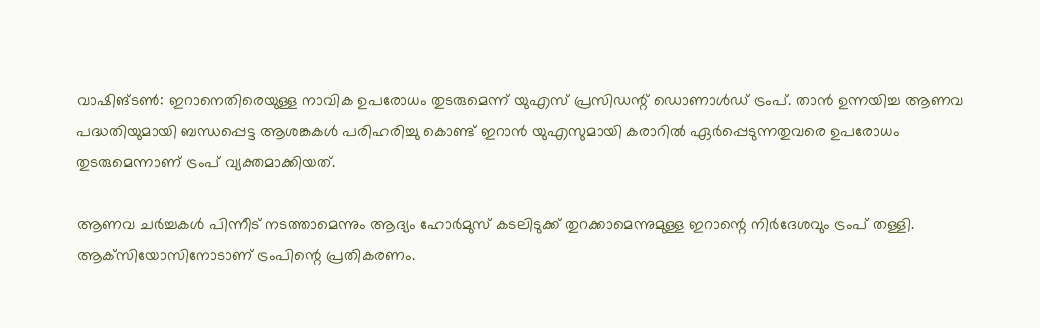വാഷിങ്ടണ്‍: ഇറാനെതിരെയുള്ള നാവിക ഉപരോധം തുടരുമെന്ന് യുഎസ് പ്രസിഡന്റ് ഡൊണാള്‍ഡ് ട്രംപ്. താന്‍ ഉന്നയിച്ച ആണവ പദ്ധതിയുമായി ബന്ധപ്പെട്ട ആശങ്കകള്‍ പരിഹരിച്ചു കൊണ്ട് ഇറാന്‍ യുഎസുമായി കരാറില്‍ ഏര്‍പ്പെടുന്നതുവരെ ഉപരോധം തുടരുമെന്നാണ് ട്രംപ് വ്യക്തമാക്കിയത്.

ആണവ ചര്‍ച്ചകള്‍ പിന്നീട് നടത്താമെന്നും ആദ്യം ഹോര്‍മുസ് കടലിടുക്ക് തുറക്കാമെന്നുമുള്ള ഇറാന്റെ നിര്‍ദേശവും ട്രംപ് തള്ളി. ആക്‌സിയോസിനോടാണ് ട്രംപിന്റെ പ്രതികരണം.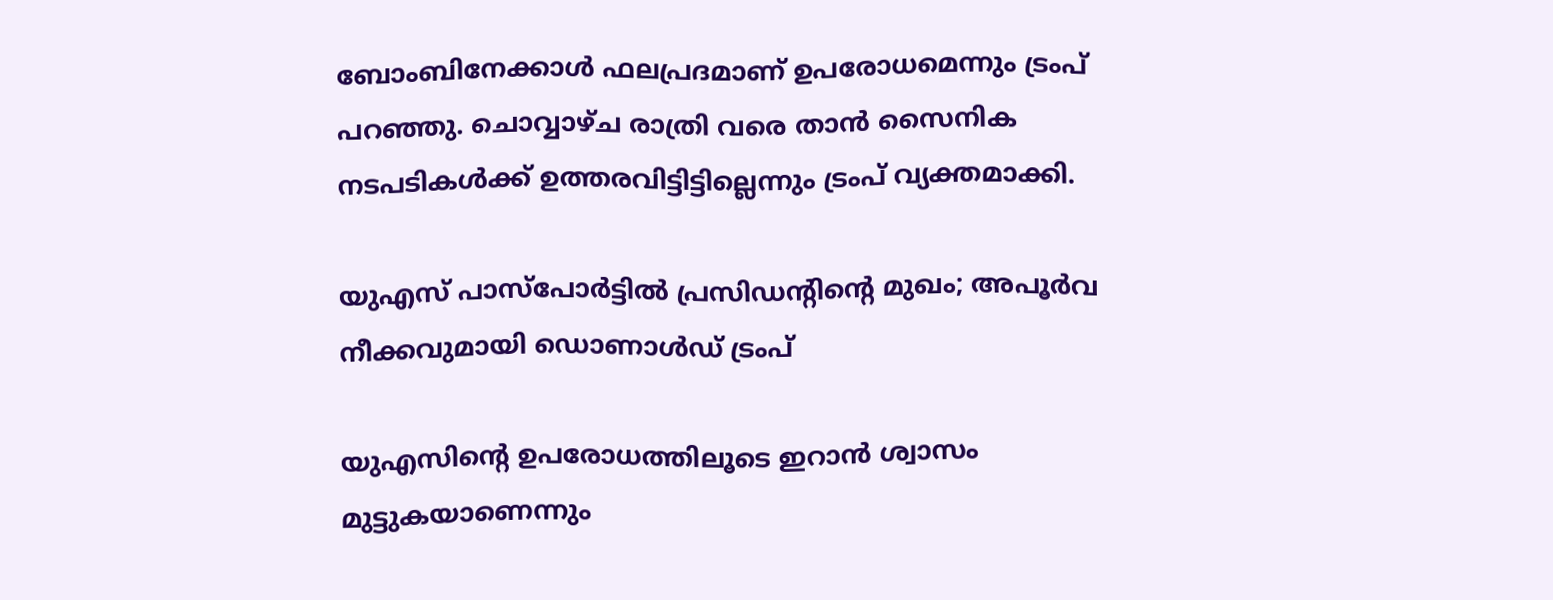ബോംബിനേക്കാള്‍ ഫലപ്രദമാണ് ഉപരോധമെന്നും ട്രംപ് പറഞ്ഞു. ചൊവ്വാഴ്ച രാത്രി വരെ താന്‍ സൈനിക നടപടികള്‍ക്ക് ഉത്തരവിട്ടിട്ടില്ലെന്നും ട്രംപ് വ്യക്തമാക്കി.

യുഎസ് പാസ്‌പോര്‍ട്ടില്‍ പ്രസിഡന്റിന്റെ മുഖം; അപൂര്‍വ നീക്കവുമായി ഡൊണാള്‍ഡ് ട്രംപ്

യുഎസിന്റെ ഉപരോധത്തിലൂടെ ഇറാന്‍ ശ്വാസം മുട്ടുകയാണെന്നും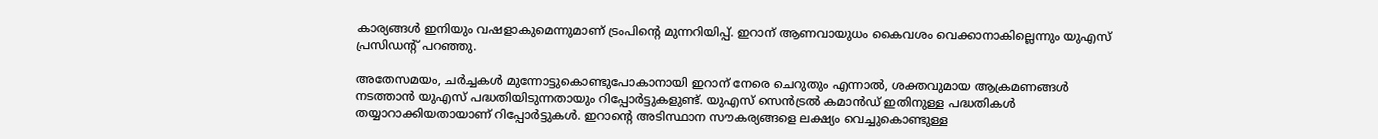കാര്യങ്ങള്‍ ഇനിയും വഷളാകുമെന്നുമാണ് ട്രംപിന്റെ മുന്നറിയിപ്പ്. ഇറാന് ആണവായുധം കൈവശം വെക്കാനാകില്ലെന്നും യുഎസ് പ്രസിഡന്റ് പറഞ്ഞു.

അതേസമയം, ചര്‍ച്ചകള്‍ മുന്നോട്ടുകൊണ്ടുപോകാനായി ഇറാന് നേരെ ചെറുതും എന്നാല്‍, ശക്തവുമായ ആക്രമണങ്ങള്‍ നടത്താന്‍ യുഎസ് പദ്ധതിയിടുന്നതായും റിപ്പോര്‍ട്ടുകളുണ്ട്. യുഎസ് സെന്‍ട്രല്‍ കമാന്‍ഡ് ഇതിനുള്ള പദ്ധതികള്‍ തയ്യാറാക്കിയതായാണ് റിപ്പോര്‍ട്ടുകള്‍. ഇറാന്റെ അടിസ്ഥാന സൗകര്യങ്ങളെ ലക്ഷ്യം വെച്ചുകൊണ്ടുള്ള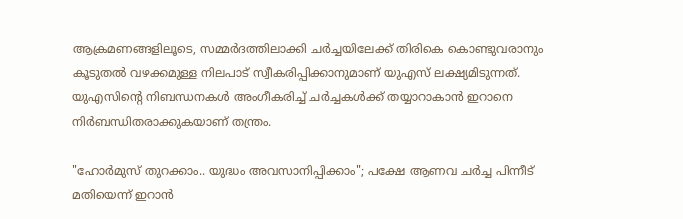ആക്രമണങ്ങളിലൂടെ, സമ്മര്‍ദത്തിലാക്കി ചര്‍ച്ചയിലേക്ക് തിരികെ കൊണ്ടുവരാനും കൂടുതല്‍ വഴക്കമുള്ള നിലപാട് സ്വീകരിപ്പിക്കാനുമാണ് യുഎസ് ലക്ഷ്യമിടുന്നത്. യുഎസിന്റെ നിബന്ധനകള്‍ അംഗീകരിച്ച്‌ ചര്‍ച്ചകള്‍ക്ക് തയ്യാറാകാന്‍ ഇറാനെ നിര്‍ബന്ധിതരാക്കുകയാണ് തന്ത്രം.

"ഹോർമുസ് തുറക്കാം.. യുദ്ധം അവസാനിപ്പിക്കാം"; പക്ഷേ ആണവ ചർച്ച പിന്നീട് മതിയെന്ന് ഇറാൻ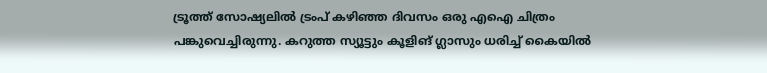ട്രൂത്ത് സോഷ്യലില്‍ ട്രംപ് കഴിഞ്ഞ ദിവസം ഒരു എഐ ചിത്രം പങ്കുവെച്ചിരുന്നു. കറുത്ത സ്യൂട്ടും കൂളിങ് ഗ്ലാസും ധരിച്ച്‌ കൈയില്‍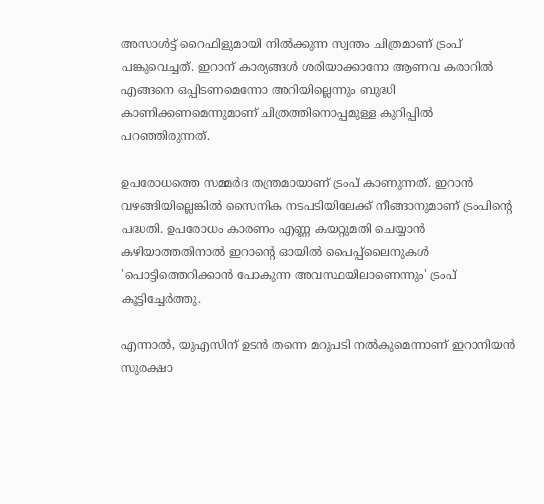അസാള്‍ട്ട് റൈഫിളുമായി നില്‍ക്കുന്ന സ്വന്തം ചിത്രമാണ് ട്രംപ് പങ്കുവെച്ചത്. ഇറാന് കാര്യങ്ങള്‍ ശരിയാക്കാനോ ആണവ കരാറില്‍ എങ്ങനെ ഒപ്പിടണമെന്നോ അറിയില്ലെന്നും ബുദ്ധി കാണിക്കണമെന്നുമാണ് ചിത്രത്തിനൊപ്പമുള്ള കുറിപ്പില്‍ പറഞ്ഞിരുന്നത്.

ഉപരോധത്തെ സമ്മര്‍ദ തന്ത്രമായാണ് ട്രംപ് കാണുന്നത്. ഇറാന്‍ വഴങ്ങിയില്ലെങ്കില്‍ സൈനിക നടപടിയിലേക്ക് നീങ്ങാനുമാണ് ട്രംപിന്റെ പദ്ധതി. ഉപരോധം കാരണം എണ്ണ കയറ്റുമതി ചെയ്യാന്‍ കഴിയാത്തതിനാല്‍ ഇറാന്റെ ഓയില്‍ പൈപ്പ്ലൈനുകള്‍ 'പൊട്ടിത്തെറിക്കാന്‍ പോകുന്ന അവസ്ഥയിലാണെന്നും' ട്രംപ് കൂട്ടിച്ചേര്‍ത്തു.

എന്നാല്‍, യുഎസിന് ഉടന്‍ തന്നെ മറുപടി നല്‍കുമെന്നാണ് ഇറാനിയന്‍ സുരക്ഷാ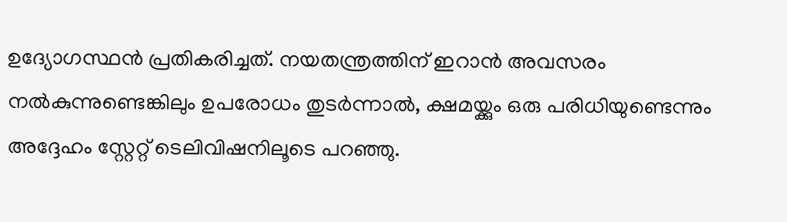ഉദ്യോഗസ്ഥന്‍ പ്രതികരിച്ചത്. നയതന്ത്രത്തിന് ഇറാന്‍ അവസരം നല്‍കുന്നുണ്ടെങ്കിലും ഉപരോധം തുടര്‍ന്നാല്‍, ക്ഷമയ്ക്കും ഒരു പരിധിയുണ്ടെന്നും അദ്ദേഹം സ്റ്റേറ്റ് ടെലിവിഷനിലൂടെ പറഞ്ഞു.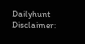Dailyhunt
Disclaimer: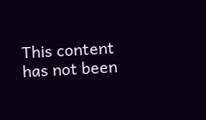This content has not been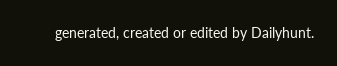generated, created or edited by Dailyhunt.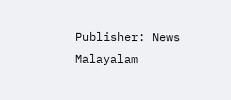Publisher: News Malayalam